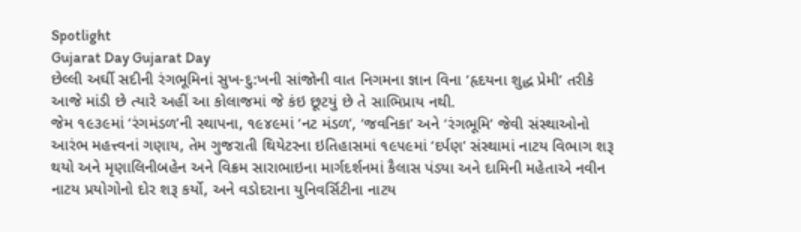Spotlight
Gujarat Day Gujarat Day
છેલ્લી અર્ઘી સદીની રંગભૂમિનાં સુખ-દુ:ખની સાંજોની વાત નિગમના જ્ઞાન વિના ‘હૃદયના શુદ્ધ પ્રેમી’ તરીકે આજે માંડી છે ત્યારે અહીં આ કોલાજમાં જે કંઇ છૂટયું છે તે સાભિપ્રાય નથી.
જેમ ૧૯૩૯માં ‘રંગમંડળ’ની સ્થાપના, ૧૯૪૯માં ‘નટ મંડળ’, ‘જવનિકા’ અને ‘રંગભૂમિ’ જેવી સંસ્થાઓનો આરંભ મહત્ત્વનાં ગણાય, તેમ ગુજરાતી થિયેટરના ઇતિહાસમાં ૧૯૫૯માં ‘દર્પણ’ સંસ્થામાં નાટય વિભાગ શરૂ થયો અને મૃણાલિનીબહેન અને વિક્રમ સારાભાઇના માર્ગદર્શનમાં કૈલાસ પંડ્યા અને દામિની મહેતાએ નવીન નાટય પ્રયોગોનો દોર શરૂ કર્યો, અને વડોદરાના યુનિવર્સિટીના નાટય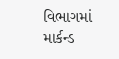વિભાગમાં માર્કન્ડ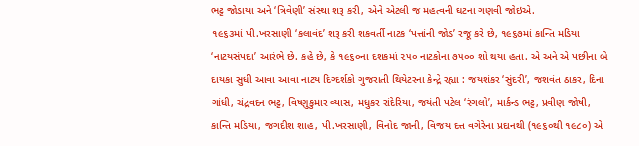ભટ્ટ જોડાયા અને ‘ત્રિવેણી’ સંસ્થા શરૂ કરી, એને એટલી જ મહત્વની ઘટના ગણવી જોઇએ.
૧૯૬૩માં પી.ખરસાણી ‘કલાવંદ’ શરૂ કરી શકવર્તી નાટક ‘પત્તાંની જોડ’ રજૂ કરે છે, ૧૯૬૭માં કાન્તિ મડિયા ‘નાટયસંપદા’ આરંભે છે. કહે છે, કે ૧૯૬૦ના દશકમાં ૨૫૦ નાટકોના ૭૫૦૦ શો થયા હતા. એ અને એ પછીના બે દાયકા સુધી આવા આવા નાટય દિગ્દર્શકો ગુજરાતી થિયેટરના કેન્દ્રે રહ્યા : જયશંકર ‘સુંદરી’, જશવંત ઠાકર, દિના ગાંધી, ચંદ્રવદન ભટ્ટ, વિષ્ણુકુમાર વ્યાસ, મધુકર રાંદેરિયા, જયંતી પટેલ ‘રંગલો’, માર્કન્ડ ભટ્ટ, પ્રવીણ જોષી, કાન્તિ મડિયા, જગદીશ શાહ, પી.ખરસાણી, વિનોદ જાની, વિજય દત્ત વગેરેના પ્રદાનથી (૧૯૬૦થી ૧૯૮૦) એ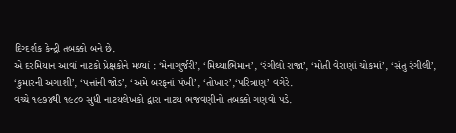દિગ્દર્શક કેન્દ્રી તબક્કો બને છે.
એ દરમિયાન આવાં નાટકો પ્રેક્ષકોને મળ્યાં : ‘મેનાગુર્જરી’, ‘મિથ્યાભિમાન’, ‘રંગીલો રાજા’, ‘મોતી વેરાણાં ચોકમાં’, ‘સંતુ રંગીલી’, ‘કુમારની અગાશી’, ‘પત્તાંની જોડ’, ‘અમે બરફનાં પંખી’, ‘તોખાર’,‘પરિત્રાણ’ વગેરે.
વચ્ચે ૧૯૭૪થી ૧૯૮૦ સુધી નાટયલેખકો દ્વારા નાટય ભજવણીનો તબક્કો ગણવો પડે.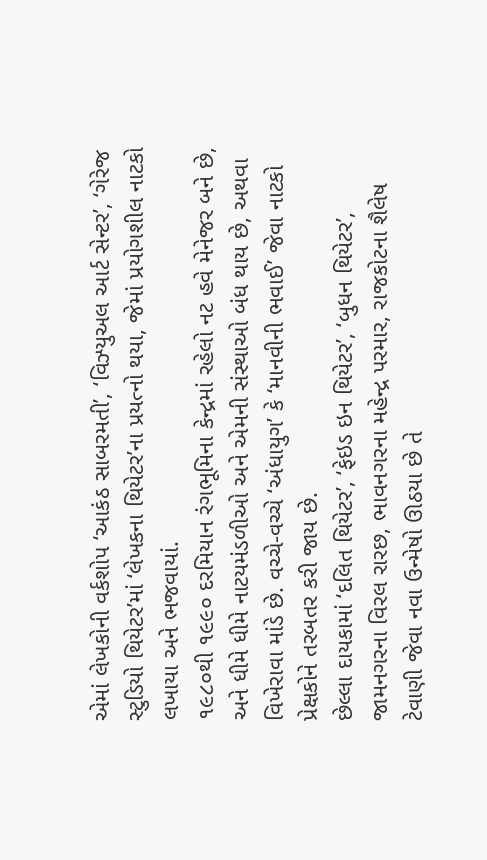એમાં લેખકોની વર્કશોપ ‘આકંઠ સાબરમતી’, ‘વિઝ્યુઅલ આર્ટ સેન્ટર’, ‘ગેરેજ સ્ટુડિયો થિયેટર’માં ‘લેખકના થિયેટર’ના પ્રયત્નો થયા, જેમાં પ્રયોગશીલ નાટકો લખાયા અને ભજવાયાં.
૧૯૮૦થી ૧૯૯૦ દરમિયાન રંગભૂમિના કેન્દ્રમાં રહેલો નટ હવે મેનેજર બને છે, અને ધીમે ધીમે નાટયમંડળીઓ અને એમની સંસ્થાઓ બંધ થાય છે, અથવા વિખેરાવા માંડે છે. વચ્ચે-વચ્ચે ‘અંધાયુગ’ કે ‘માનવીની ભવાઈ’ જેવા નાટકો પ્રેક્ષકોને તરબતર કરી જાય છે.
છેલ્લા દાયકામાં ‘દલિત થિયેટર’, ‘ફેઇડ ઇન થિયેટર’, ‘બુધન થિયેટર’, જામનગરના વિરલ રારછ, ભાવનગરના મહેન્દ્ર પરમાર, રાજકોટના શૈલેષ ટેવાણી જેવા નવા ઉન્મેષો ઊઠયા છે તે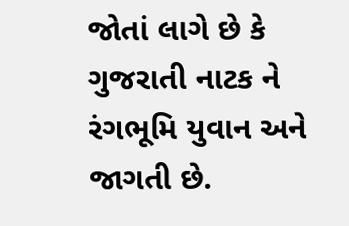જોતાં લાગે છે કે ગુજરાતી નાટક ને રંગભૂમિ યુવાન અને જાગતી છે.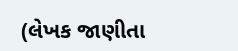(લેખક જાણીતા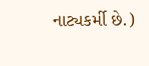નાટ્યકર્મી છે.)